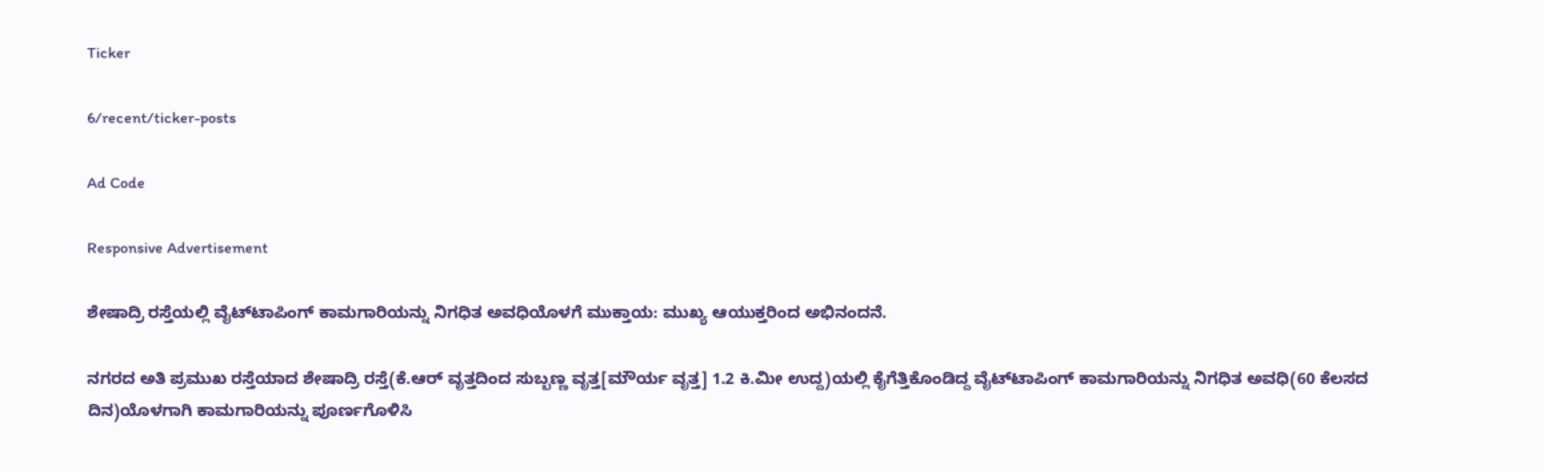Ticker

6/recent/ticker-posts

Ad Code

Responsive Advertisement

ಶೇಷಾದ್ರಿ ರಸ್ತೆಯಲ್ಲಿ ವೈಟ್‌ಟಾಪಿಂಗ್ ಕಾಮಗಾರಿಯನ್ನು ನಿಗಧಿತ ಅವಧಿಯೊಳಗೆ ಮುಕ್ತಾಯ: ಮುಖ್ಯ ಆಯುಕ್ತರಿಂದ ಅಭಿನಂದನೆ.

ನಗರದ ಅತಿ ಪ್ರಮುಖ ರಸ್ತೆಯಾದ ಶೇಷಾದ್ರಿ ರಸ್ತೆ(ಕೆ.ಆರ್ ವೃತ್ತದಿಂದ ಸುಬ್ಬಣ್ಣ ವೃತ್ತ[ಮೌರ್ಯ ವೃತ್ತ] 1.2 ಕಿ.ಮೀ ಉದ್ದ)ಯಲ್ಲಿ ಕೈಗೆತ್ತಿಕೊಂಡಿದ್ದ ವೈಟ್‌ಟಾಪಿಂಗ್ ಕಾಮಗಾರಿಯನ್ನು ನಿಗಧಿತ ಅವಧಿ(60 ಕೆಲಸದ ದಿನ)ಯೊಳಗಾಗಿ ಕಾಮಗಾರಿಯನ್ನು ಪೂರ್ಣಗೊಳಿಸಿ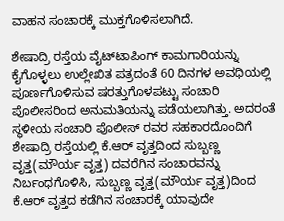ವಾಹನ ಸಂಚಾರಕ್ಕೆ ಮುಕ್ತಗೊಳಿಸಲಾಗಿದೆ.

ಶೇಷಾದ್ರಿ ರಸ್ತೆಯ ವೈಟ್‌ಟಾಪಿಂಗ್ ಕಾಮಗಾರಿಯನ್ನು ಕೈಗೊಳ್ಳಲು ಉಲ್ಲೇಖಿತ ಪತ್ರದಂತೆ 60 ದಿನಗಳ ಅವಧಿಯಲ್ಲಿ ಪೂರ್ಣಗೊಳಿಸುವ ಷರತ್ತುಗೊಳಪಟ್ಟು ಸಂಚಾರಿ ಪೊಲೀಸರಿಂದ ಅನುಮತಿಯನ್ನು ಪಡೆಯಲಾಗಿತ್ತು. ಅದರಂತೆ ಸ್ಥಳೀಯ ಸಂಚಾರಿ ಪೊಲೀಸ್ ರವರ ಸಹಕಾರದೊಂದಿಗೆ ಶೇಷಾದ್ರಿ ರಸ್ತೆಯಲ್ಲಿ ಕೆ.ಆರ್ ವೃತ್ತದಿಂದ ಸುಬ್ಬಣ್ಣ ವೃತ್ತ(ಮೌರ್ಯ ವೃತ್ತ) ದವರೆಗಿನ ಸಂಚಾರವನ್ನು ನಿರ್ಬಂಧಗೊಳಿಸಿ, ಸುಬ್ಬಣ್ಣ ವೃತ್ತ(ಮೌರ್ಯ ವೃತ್ತ)ದಿಂದ ಕೆ.ಆರ್ ವೃತ್ತದ ಕಡೆಗಿನ ಸಂಚಾರಕ್ಕೆ ಯಾವುದೇ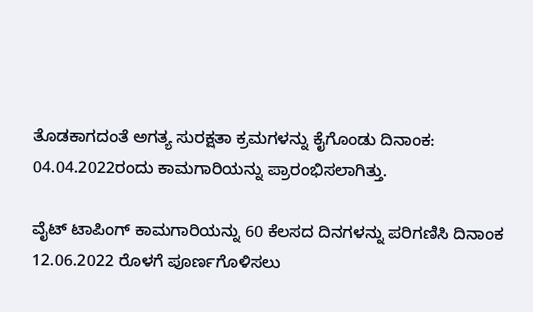ತೊಡಕಾಗದಂತೆ ಅಗತ್ಯ ಸುರಕ್ಷತಾ ಕ್ರಮಗಳನ್ನು ಕೈಗೊಂಡು ದಿನಾಂಕ: 04.04.2022ರಂದು ಕಾಮಗಾರಿಯನ್ನು ಪ್ರಾರಂಭಿಸಲಾಗಿತ್ತು.

ವೈಟ್ ಟಾಪಿಂಗ್ ಕಾಮಗಾರಿಯನ್ನು 60 ಕೆಲಸದ ದಿನಗಳನ್ನು ಪರಿಗಣಿಸಿ ದಿನಾಂಕ 12.06.2022 ರೊಳಗೆ ಪೂರ್ಣಗೊಳಿಸಲು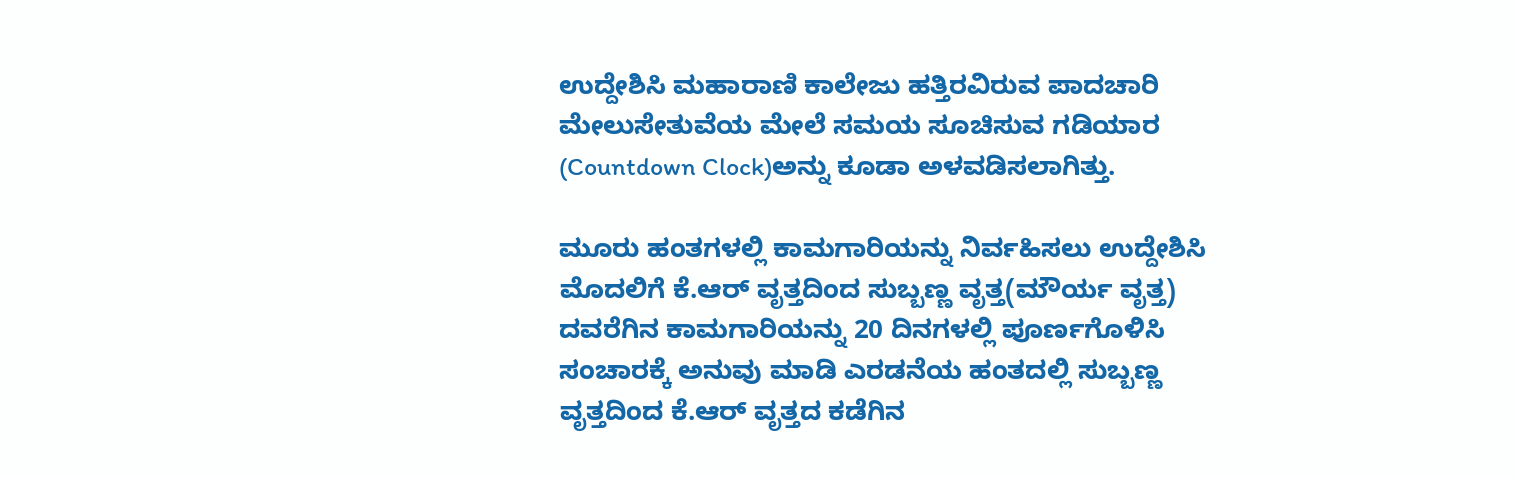ಉದ್ದೇಶಿಸಿ ಮಹಾರಾಣಿ ಕಾಲೇಜು ಹತ್ತಿರವಿರುವ ಪಾದಚಾರಿ ಮೇಲುಸೇತುವೆಯ ಮೇಲೆ ಸಮಯ ಸೂಚಿಸುವ ಗಡಿಯಾರ (Countdown Clock)ಅನ್ನು ಕೂಡಾ ಅಳವಡಿಸಲಾಗಿತ್ತು.

ಮೂರು ಹಂತಗಳಲ್ಲಿ ಕಾಮಗಾರಿಯನ್ನು ನಿರ್ವಹಿಸಲು ಉದ್ದೇಶಿಸಿ ಮೊದಲಿಗೆ ಕೆ.ಆರ್ ವೃತ್ತದಿಂದ ಸುಬ್ಬಣ್ಣ ವೃತ್ತ(ಮೌರ್ಯ ವೃತ್ತ) ದವರೆಗಿನ ಕಾಮಗಾರಿಯನ್ನು 20 ದಿನಗಳಲ್ಲಿ ಪೂರ್ಣಗೊಳಿಸಿ ಸಂಚಾರಕ್ಕೆ ಅನುವು ಮಾಡಿ ಎರಡನೆಯ ಹಂತದಲ್ಲಿ ಸುಬ್ಬಣ್ಣ ವೃತ್ತದಿಂದ ಕೆ.ಆರ್ ವೃತ್ತದ ಕಡೆಗಿನ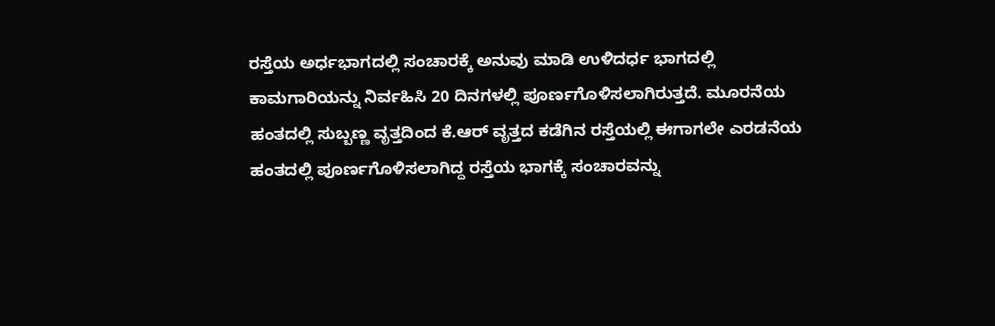ರಸ್ತೆಯ ಅರ್ಧಭಾಗದಲ್ಲಿ ಸಂಚಾರಕ್ಕೆ ಅನುವು ಮಾಡಿ ಉಳಿದರ್ಧ ಭಾಗದಲ್ಲಿ ಕಾಮಗಾರಿಯನ್ನು ನಿರ್ವಹಿಸಿ 20 ದಿನಗಳಲ್ಲಿ ಪೂರ್ಣಗೊಳಿಸಲಾಗಿರುತ್ತದೆ. ಮೂರನೆಯ ಹಂತದಲ್ಲಿ ಸುಬ್ಬಣ್ಣ ವೃತ್ತದಿಂದ ಕೆ.ಆರ್ ವೃತ್ತದ ಕಡೆಗಿನ ರಸ್ತೆಯಲ್ಲಿ ಈಗಾಗಲೇ ಎರಡನೆಯ ಹಂತದಲ್ಲಿ ಪೂರ್ಣಗೊಳಿಸಲಾಗಿದ್ದ ರಸ್ತೆಯ ಭಾಗಕ್ಕೆ ಸಂಚಾರವನ್ನು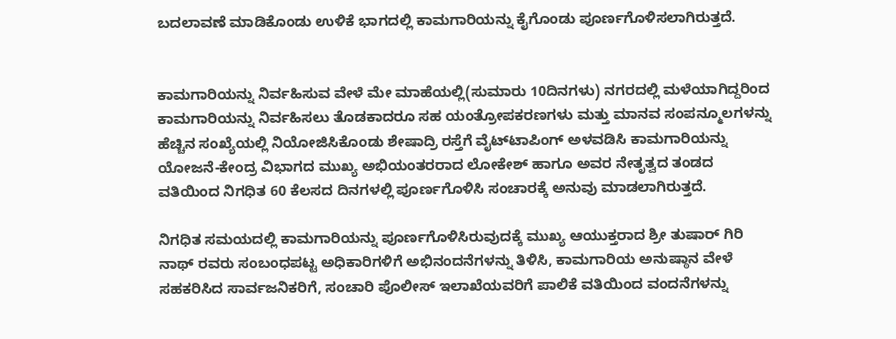ಬದಲಾವಣೆ ಮಾಡಿಕೊಂಡು ಉಳಿಕೆ ಭಾಗದಲ್ಲಿ ಕಾಮಗಾರಿಯನ್ನು ಕೈಗೊಂಡು ಪೂರ್ಣಗೊಳಿಸಲಾಗಿರುತ್ತದೆ.


ಕಾಮಗಾರಿಯನ್ನು ನಿರ್ವಹಿಸುವ ವೇಳೆ ಮೇ ಮಾಹೆಯಲ್ಲಿ(ಸುಮಾರು 10ದಿನಗಳು) ನಗರದಲ್ಲಿ ಮಳೆಯಾಗಿದ್ದರಿಂದ ಕಾಮಗಾರಿಯನ್ನು ನಿರ್ವಹಿಸಲು ತೊಡಕಾದರೂ ಸಹ ಯಂತ್ರೋಪಕರಣಗಳು ಮತ್ತು ಮಾನವ ಸಂಪನ್ಮೂಲಗಳನ್ನು ಹೆಚ್ಚಿನ ಸಂಖ್ಯೆಯಲ್ಲಿ ನಿಯೋಜಿಸಿಕೊಂಡು ಶೇಷಾದ್ರಿ ರಸ್ತೆಗೆ ವೈಟ್‌ಟಾಪಿಂಗ್ ಅಳವಡಿಸಿ ಕಾಮಗಾರಿಯನ್ನು ಯೋಜನೆ-ಕೇಂದ್ರ ವಿಭಾಗದ ಮುಖ್ಯ ಅಭಿಯಂತರರಾದ ಲೋಕೇಶ್ ಹಾಗೂ ಅವರ ನೇತೃತ್ವದ ತಂಡದ ವತಿಯಿಂದ ನಿಗಧಿತ 60 ಕೆಲಸದ ದಿನಗಳಲ್ಲಿ ಪೂರ್ಣಗೊಳಿಸಿ ಸಂಚಾರಕ್ಕೆ ಅನುವು ಮಾಡಲಾಗಿರುತ್ತದೆ.

ನಿಗಧಿತ ಸಮಯದಲ್ಲಿ ಕಾಮಗಾರಿಯನ್ನು ಪೂರ್ಣಗೊಳಿಸಿರುವುದಕ್ಕೆ ಮುಖ್ಯ ಆಯುಕ್ತರಾದ ಶ್ರೀ ತುಷಾರ್ ಗಿರಿ ನಾಥ್ ರವರು ಸಂಬಂಧಪಟ್ಟ ಅಧಿಕಾರಿಗಳಿಗೆ ಅಭಿನಂದನೆಗಳನ್ನು ತಿಳಿಸಿ, ಕಾಮಗಾರಿಯ ಅನುಷ್ಠಾನ ವೇಳೆ ಸಹಕರಿಸಿದ ಸಾರ್ವಜನಿಕರಿಗೆ, ಸಂಚಾರಿ ಪೊಲೀಸ್ ಇಲಾಖೆಯವರಿಗೆ ಪಾಲಿಕೆ ವತಿಯಿಂದ ವಂದನೆಗಳನ್ನು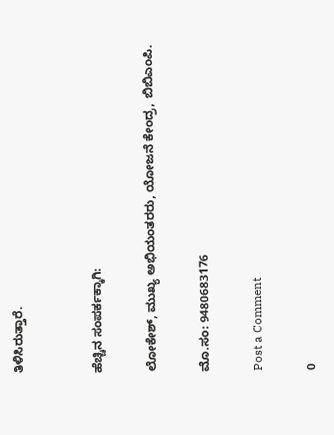ತಿಳಿಸಿರುತ್ತಾರೆ.


ಹೆಚ್ಚಿನ ಸಂಪರ್ಕಕ್ಕಾಗಿ:

ಲೋಕೇಶ್, ಮುಖ್ಯ ಅಭಿಯಂತರರು, ಯೋಜನೆ ಕೇಂದ್ರ, ಬಿಬಿಎಂಪಿ.

ಮೊ.ಸಂ: 9480683176

Post a Comment

0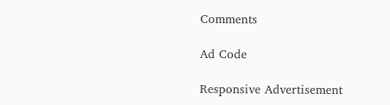Comments

Ad Code

Responsive Advertisement